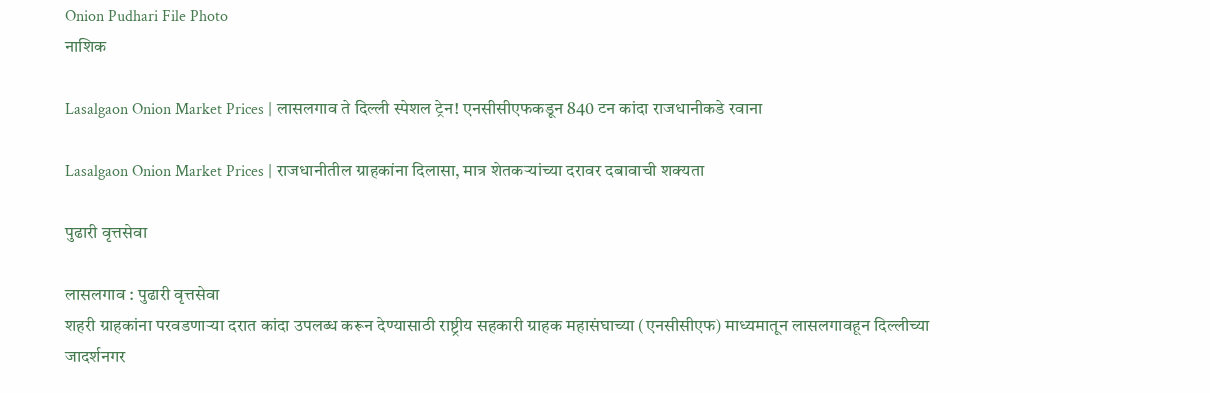Onion Pudhari File Photo
नाशिक

Lasalgaon Onion Market Prices | लासलगाव ते दिल्ली स्पेशल ट्रेन! एनसीसीएफकडून 840 टन कांदा राजधानीकडे रवाना

Lasalgaon Onion Market Prices | राजधानीतील ग्राहकांना दिलासा, मात्र शेतकऱ्यांच्या दरावर दबावाची शक्यता

पुढारी वृत्तसेवा

लासलगाव : पुढारी वृत्तसेवा
शहरी ग्राहकांना परवडणाऱ्या दरात कांदा उपलब्ध करून देण्यासाठी राष्ट्रीय सहकारी ग्राहक महासंघाच्या (एनसीसीएफ) माध्यमातून लासलगावहून दिल्लीच्या जादर्शनगर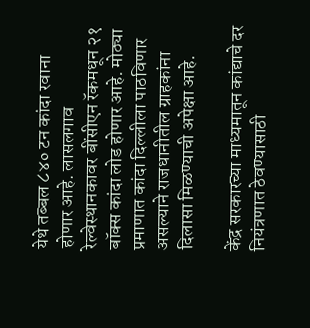येथे तब्बल ८४० टन कांदा रवाना होणार आहे. लासलगाव रेल्वेस्थानकावर बींसीएन रॅकमधून २१ बॉक्स कांदा लोड होणार आहे. मोठ्या प्रमाणात कांदा दिल्लीला पाठविणार असल्याने राजधानीतील ग्राहकांना दिलासा मिळण्याची अपेक्षा आहे.

केंद्र सरकारच्या माध्यमातून कांद्याचे दर नियंत्रणात ठेवण्यासाठी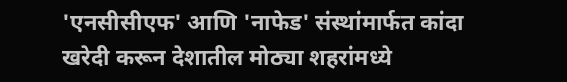'एनसीसीएफ' आणि 'नाफेड' संस्थांमार्फत कांदा खरेदी करून देशातील मोठ्या शहरांमध्ये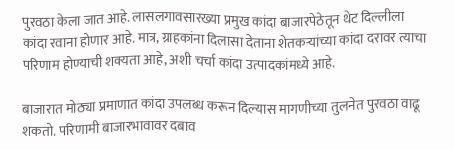पुरवठा केला जात आहे. लासलगावसारख्या प्रमुख कांदा बाजारपेठेतून थेट दिल्लीला कांदा रवाना होणार आहे. मात्र, ग्राहकांना दिलासा देताना शेतकऱ्यांच्या कांदा दरावर त्याचा परिणाम होण्याची शक्यता आहे, अशी चर्चा कांदा उत्पादकांमध्ये आहे.

बाजारात मोठ्या प्रमाणात कांदा उपलब्ध करून दिल्यास मागणीच्या तुलनेत पुरवठा वाढू शकतो. परिणामी बाजारभावावर दबाव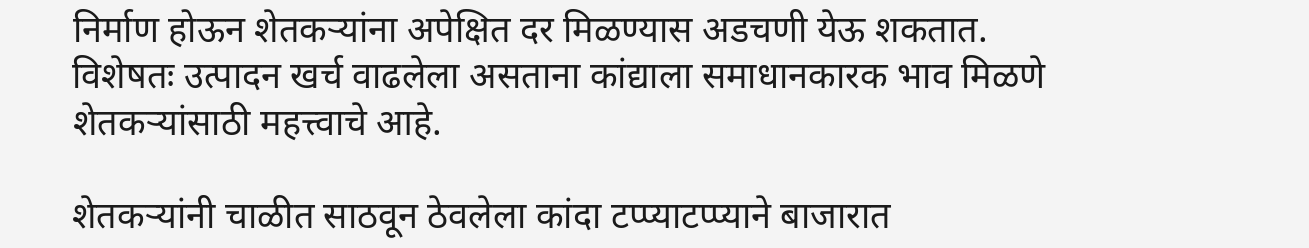निर्माण होऊन शेतकऱ्यांना अपेक्षित दर मिळण्यास अडचणी येऊ शकतात. विशेषतः उत्पादन खर्च वाढलेला असताना कांद्याला समाधानकारक भाव मिळणे शेतकऱ्यांसाठी महत्त्वाचे आहे.

शेतकऱ्यांनी चाळीत साठवून ठेवलेला कांदा टप्प्याटप्प्याने बाजारात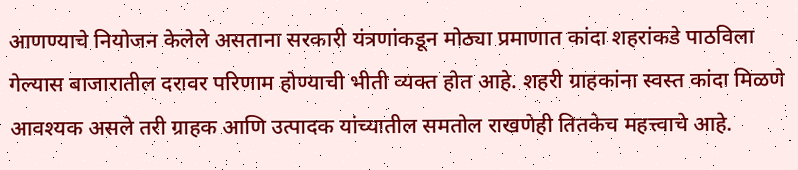आणण्याचे नियोजन केलेले असताना सरकारी यंत्रणांकडून मोठ्या प्रमाणात कांदा शहरांकडे पाठविला गेल्यास बाजारातील दरावर परिणाम होण्याची भीती व्यक्त होत आहे. शहरी ग्राहकांना स्वस्त कांदा मिळणे आवश्यक असले तरी ग्राहक आणि उत्पादक यांच्यातील समतोल राखणेही तितकेच महत्त्वाचे आहे.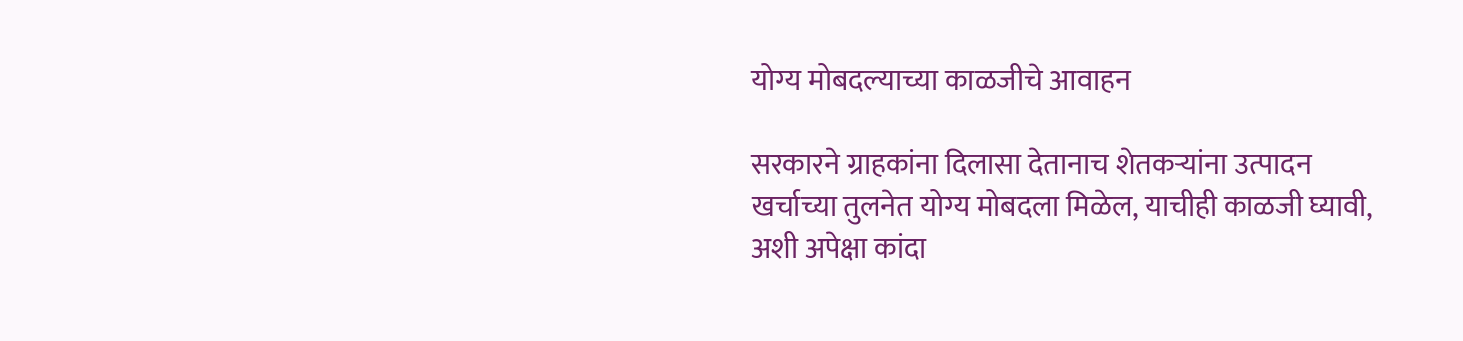योग्य मोबदल्याच्या काळजीचे आवाहन

सरकारने ग्राहकांना दिलासा देतानाच शेतकऱ्यांना उत्पादन खर्चाच्या तुलनेत योग्य मोबदला मिळेल, याचीही काळजी घ्यावी, अशी अपेक्षा कांदा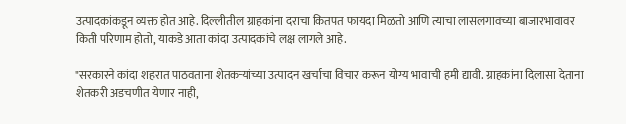उत्पादकांकडून व्यक्त होत आहे. दिल्लीतील ग्राहकांना दराचा कितपत फायदा मिळतो आणि त्याचा लासलगावच्या बाजारभावावर किती परिणाम होतो, याकडे आता कांदा उत्पादकांचे लक्ष लागले आहे.

"सरकारने कांदा शहरात पाठवताना शेतकऱ्यांच्या उत्पादन खर्चाचा विचार करून योग्य भावाची हमी द्यावी. ग्राहकांना दिलासा देताना शेतकरी अडचणीत येणार नाही,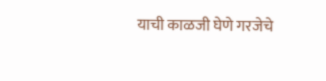याची काळजी घेणे गरजेचे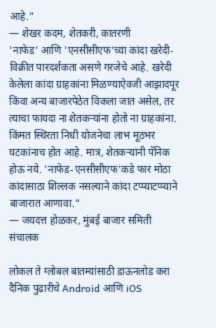आहे."
— शेखर कदम, शेतकरी, कातरणी
'नाफेड' आणि 'एनसीसीएफ'च्या कांदा खरेदी-विक्रीत पारदर्शकता असणे गरजेचे आहे. खरेदी केलेला कांदा ग्राहकांना मिळण्याऐवजी आझादपूर किंवा अन्य बाजारपेठेत विकला जात असेल, तर त्याचा फायदा ना शेतकऱ्यांना होतो ना ग्राहकांना. किंमत स्थिरता निधी योजनेचा लाभ मूठभर घटकांनाच होत आहे. मात्र, शेतकऱ्यांनी पॅनिक होऊ नये. 'नाफेड-एनसीसीएफ'कडे फार मोठा कांदासाठा शिल्लक नसल्याने कांदा टप्प्याटप्प्याने बाजारात आणावा."
— जयदत्त होळकर, मुंबई बाजार समिती संचालक

लोकल ते ग्लोबल बातम्यांसाठी डाऊनलोड करा दैनिक पुढारीचे Android आणि iOS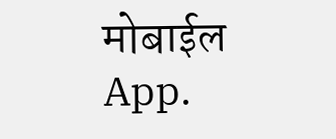मोबाईल App.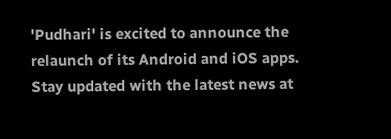'Pudhari' is excited to announce the relaunch of its Android and iOS apps. Stay updated with the latest news at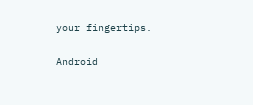your fingertips.

Android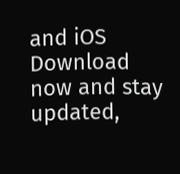and iOS Download now and stay updated,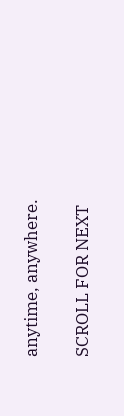anytime, anywhere.

SCROLL FOR NEXT